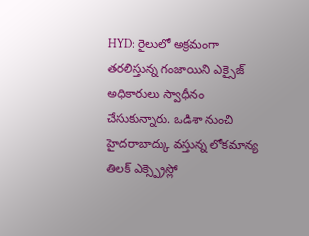HYD: రైలులో అక్రమంగా తరలిస్తున్న గంజాయిని ఎక్సైజ్ అధికారులు స్వాధీనం చేసుకున్నారు. ఒడిశా నుంచి హైదరాబాద్కు వస్తున్న లోకమాన్య తిలక్ ఎక్స్ప్రెస్లో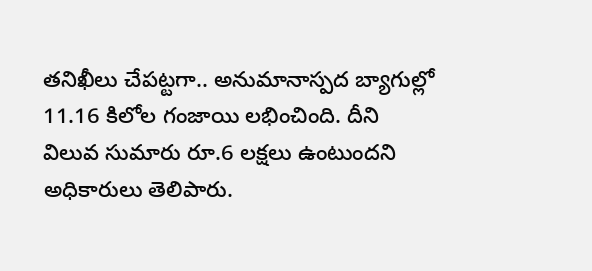తనిఖీలు చేపట్టగా.. అనుమానాస్పద బ్యాగుల్లో 11.16 కిలోల గంజాయి లభించింది. దీని విలువ సుమారు రూ.6 లక్షలు ఉంటుందని అధికారులు తెలిపారు.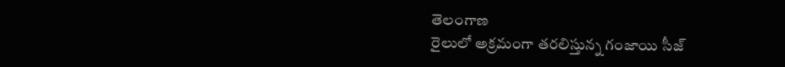తెలంగాణ
రైలులో అక్రమంగా తరలిస్తున్న గంజాయి సీజ్